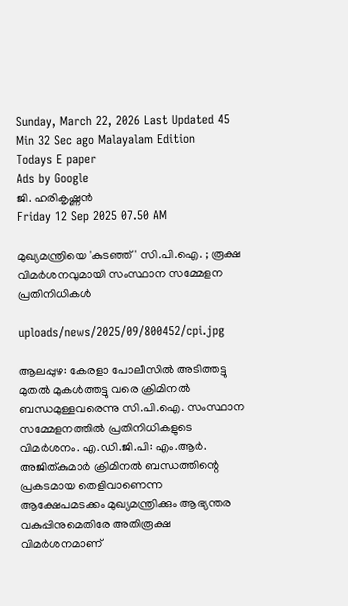Sunday, March 22, 2026 Last Updated 45 Min 32 Sec ago Malayalam Edition
Todays E paper
Ads by Google
ജി. ഹരികൃഷ്ണന്‍
Friday 12 Sep 2025 07.50 AM

മുഖ്യമന്ത്രിയെ 'കുടഞ്ഞ്' സി.പി.ഐ. ; രൂക്ഷ വിമര്‍ശനവുമായി സംസ്ഥാന സമ്മേളന പ്രതിനിധികള്‍

uploads/news/2025/09/800452/cpi.jpg

ആലപ്പുഴ: കേരളാ പോലീസില്‍ അടിത്തട്ടു മുതല്‍ മുകള്‍ത്തട്ടു വരെ ക്രിമിനല്‍ ബന്ധമുള്ളവരെന്നു സി.പി.ഐ. സംസ്ഥാന സമ്മേളനത്തില്‍ പ്രതിനിധികളുടെ വിമര്‍ശനം. എ.ഡി.ജി.പി: എം.ആര്‍. അജിത്കുമാര്‍ ക്രിമിനല്‍ ബന്ധത്തിന്റെ പ്രകടമായ തെളിവാണെന്ന ആക്ഷേപമടക്കം മുഖ്യമന്ത്രിക്കും ആഭ്യന്തര വകുപ്പിനുമെതിരേ അതിരൂക്ഷ വിമര്‍ശനമാണ്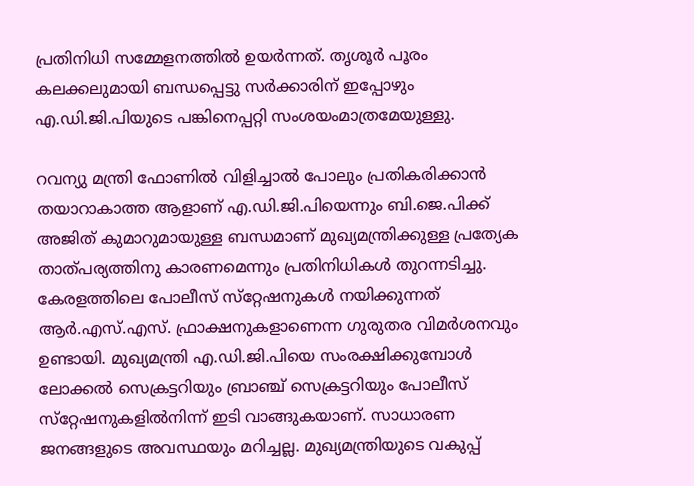പ്രതിനിധി സമ്മേളനത്തില്‍ ഉയര്‍ന്നത്. തൃശൂര്‍ പൂരം കലക്കലുമായി ബന്ധപ്പെട്ടു സര്‍ക്കാരിന് ഇപ്പോഴും എ.ഡി.ജി.പിയുടെ പങ്കിനെപ്പറ്റി സംശയംമാത്രമേയുള്ളു.

റവന്യു മന്ത്രി ഫോണില്‍ വിളിച്ചാല്‍ പോലും പ്രതികരിക്കാന്‍ തയാറാകാത്ത ആളാണ് എ.ഡി.ജി.പിയെന്നും ബി.ജെ.പിക്ക് അജിത് കുമാറുമായുള്ള ബന്ധമാണ് മുഖ്യമന്ത്രിക്കുള്ള പ്രത്യേക താത്പര്യത്തിനു കാരണമെന്നും പ്രതിനിധികള്‍ തുറന്നടിച്ചു. കേരളത്തിലെ പോലീസ് സ്‌റ്റേഷനുകള്‍ നയിക്കുന്നത് ആര്‍.എസ്.എസ്. ഫ്രാക്ഷനുകളാണെന്ന ഗുരുതര വിമര്‍ശനവും ഉണ്ടായി. മുഖ്യമന്ത്രി എ.ഡി.ജി.പിയെ സംരക്ഷിക്കുമ്പോള്‍ ലോക്കല്‍ സെക്രട്ടറിയും ബ്രാഞ്ച് സെക്രട്ടറിയും പോലീസ് സ്‌റ്റേഷനുകളില്‍നിന്ന് ഇടി വാങ്ങുകയാണ്. സാധാരണ ജനങ്ങളുടെ അവസ്ഥയും മറിച്ചല്ല. മുഖ്യമന്ത്രിയുടെ വകുപ്പ്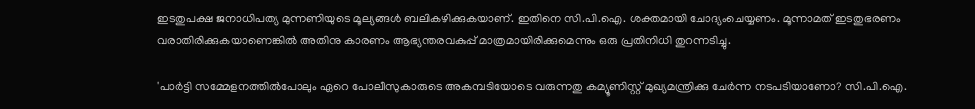ഇടതുപക്ഷ ജനാധിപത്യ മുന്നണിയുടെ മൂല്യങ്ങള്‍ ബലികഴിക്കുകയാണ്. ഇതിനെ സി.പി.ഐ. ശക്തമായി ചോദ്യംചെയ്യണം. മൂന്നാമത് ഇടതുഭരണം വരാതിരിക്കുകയാണെങ്കില്‍ അതിനു കാരണം ആഭ്യന്തരവകുപ്പ് മാത്രമായിരിക്കുമെന്നും ഒരു പ്രതിനിധി തുറന്നടിച്ചു.

'പാര്‍ട്ടി സമ്മേളനത്തില്‍പോലും ഏറെ പോലീസുകാരുടെ അകമ്പടിയോടെ വരുന്നതു കമ്യൂണിസ്റ്റ് മുഖ്യമന്ത്രിക്കു ചേര്‍ന്ന നടപടിയാണോ? സി.പി.ഐ.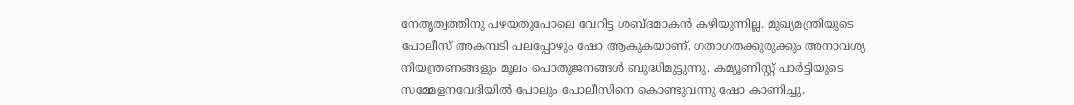നേതൃത്വത്തിനു പഴയതുപോലെ വേറിട്ട ശബ്ദമാകന്‍ കഴിയുന്നില്ല. മുഖ്യമന്ത്രിയുടെ പോലീസ് അകമ്പടി പലപ്പോഴും ഷോ ആകുകയാണ്. ഗതാഗതക്കുരുക്കും അനാവശ്യ നിയന്ത്രണങ്ങളും മൂലം പൊതുജനങ്ങള്‍ ബുദ്ധിമുട്ടുന്നു. കമ്യൂണിസ്റ്റ് പാര്‍ട്ടിയുടെ സമ്മേളനവേദിയില്‍ പോലും പോലീസിനെ കൊണ്ടുവന്നു ഷോ കാണിച്ചു.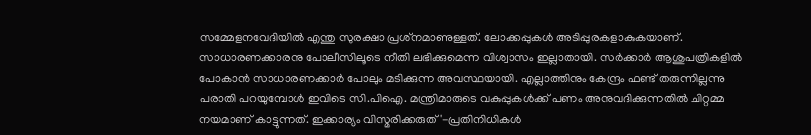സമ്മേളനവേദിയില്‍ എന്തു സുരക്ഷാ പ്രശ്‌നമാണുള്ളത്. ലോക്കപ്പുകള്‍ അടിപ്പുരകളാകുകയാണ്. സാധാരണക്കാരനു പോലീസിലൂടെ നീതി ലഭിക്കുമെന്ന വിശ്വാസം ഇല്ലാതായി. സര്‍ക്കാര്‍ ആശുപത്രികളില്‍ പോകാന്‍ സാധാരണക്കാര്‍ പോലും മടിക്കുന്ന അവസ്ഥയായി. എല്ലാത്തിനും കേന്ദ്രം ഫണ്ട് തരുന്നില്ലന്നു പരാതി പറയുമ്പോള്‍ ഇവിടെ സി.പിഐ. മന്ത്രിമാരുടെ വകുപ്പുകള്‍ക്ക് പണം അനുവദിക്കുന്നതില്‍ ചിറ്റമ്മ നയമാണ് കാട്ടുന്നത്. ഇക്കാര്യം വിസ്മരിക്കരുത്'-പ്രതിനിധികള്‍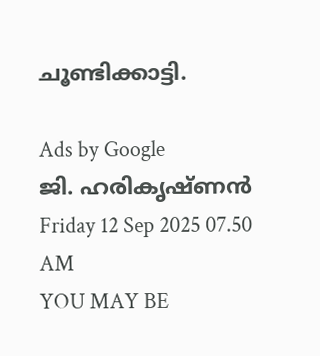ചൂണ്ടിക്കാട്ടി.

Ads by Google
ജി. ഹരികൃഷ്ണന്‍
Friday 12 Sep 2025 07.50 AM
YOU MAY BE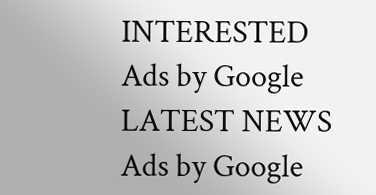INTERESTED
Ads by Google
LATEST NEWS
Ads by Google